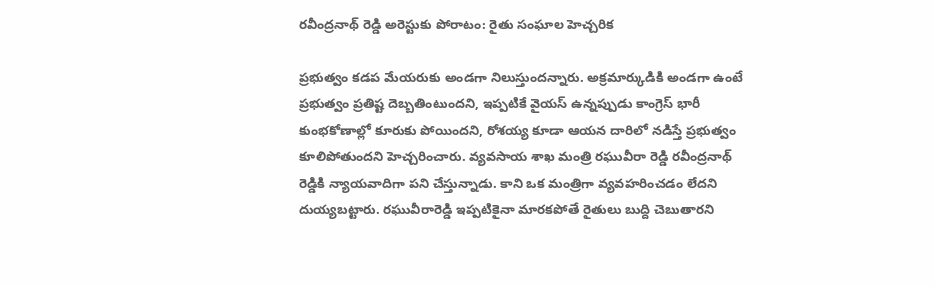రవీంద్రనాథ్ రెడ్డి అరెస్టుకు పోరాటం: రైతు సంఘాల హెచ్చరిక

ప్రభుత్వం కడప మేయరుకు అండగా నిలుస్తుందన్నారు. అక్రమార్కుడికి అండగా ఉంటే ప్రభుత్వం ప్రతిష్ట దెబ్బతింటుందని, ఇప్పటికే వైయస్ ఉన్నప్పుడు కాంగ్రెస్ భారీ కుంభకోణాల్లో కూరుకు పోయిందని, రోశయ్య కూడా ఆయన దారిలో నడిస్తే ప్రభుత్వం కూలిపోతుందని హెచ్చరించారు. వ్యవసాయ శాఖ మంత్రి రఘువీరా రెడ్డి రవీంద్రనాథ్ రెడ్డికి న్యాయవాదిగా పని చేస్తున్నాడు. కాని ఒక మంత్రిగా వ్యవహరించడం లేదని దుయ్యబట్టారు. రఘువీరారెడ్డి ఇప్పటికైనా మారకపోతే రైతులు బుద్ది చెబుతారని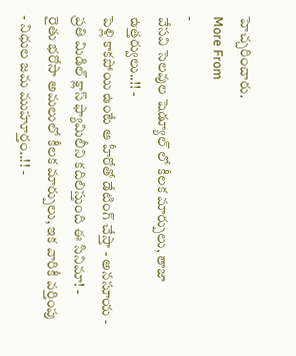హెచ్చరించారు.
More From
-
వేసవి సెలవుల షెడ్యూల్ లో కీలక మార్పులు, తాజా ఉత్తర్వులు..!! -
పెళ్లి కాకపోయి ఉంటే ఆ హీరోతో డేటింగ్ చేస్తా - అనసూయ -
ప్రతి మిడిల్ క్లాస్ ఫ్యామిలీని కదిలిస్తుంది ఈ సినిమా! -
రైతు భరోసా అమలులో కీలక మార్పులు, ఇక వారికీ వర్తింపు - నిధుల జమ ముహూర్తం..!! -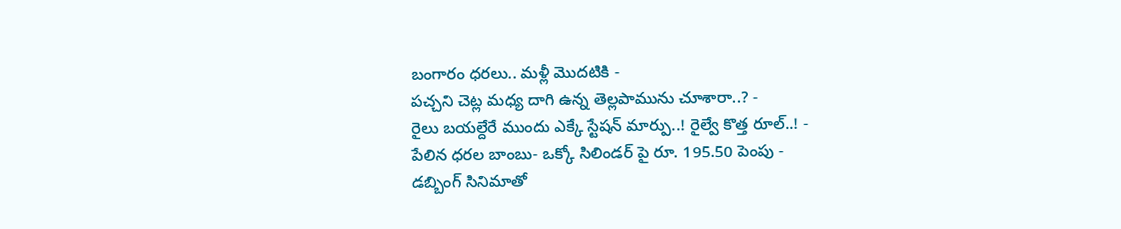బంగారం ధరలు.. మళ్లీ మొదటికి -
పచ్చని చెట్ల మధ్య దాగి ఉన్న తెల్లపామును చూశారా..? -
రైలు బయల్దేరే ముందు ఎక్కే స్టేషన్ మార్పు..! రైల్వే కొత్త రూల్..! -
పేలిన ధరల బాంబు- ఒక్కో సిలిండర్ పై రూ. 195.50 పెంపు -
డబ్బింగ్ సినిమాతో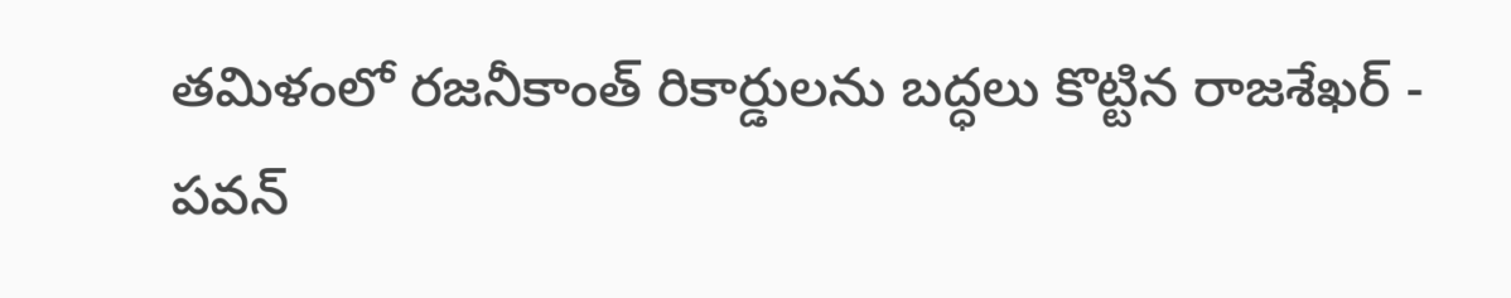తమిళంలో రజనీకాంత్ రికార్డులను బద్ధలు కొట్టిన రాజశేఖర్ -
పవన్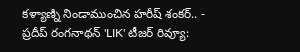కళ్యాణ్ని నిండాముంచిన హరీష్ శంకర్.. -
ప్రదీప్ రంగనాథన్ 'LIK' టీజర్ రివ్యూ: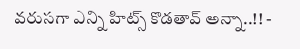వరుసగా ఎన్ని హిట్స్ కొడతావ్ అన్నా..!! -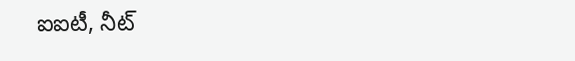ఐఐటీ, నీట్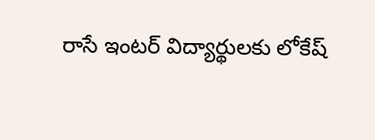రాసే ఇంటర్ విద్యార్థులకు లోకేష్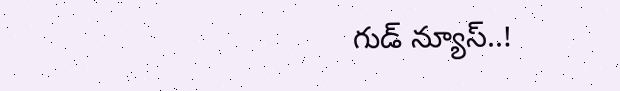గుడ్ న్యూస్..!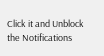Click it and Unblock the Notifications